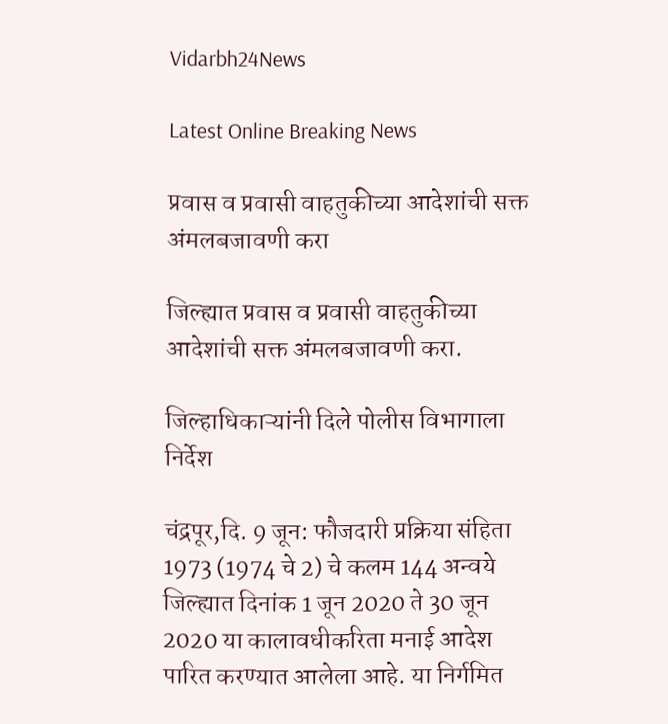Vidarbh24News

Latest Online Breaking News

प्रवास व प्रवासी वाहतुकीच्या आदेशांची सक्त अंमलबजावणी करा

जिल्ह्यात प्रवास व प्रवासी वाहतुकीच्या आदेशांची सक्त अंमलबजावणी करा.

जिल्हाधिकाऱ्यांनी दिले पोलीस विभागाला निर्देश

चंद्रपूर,दि. 9 जून: फौजदारी प्रक्रिया संहिता 1973 (1974 चे 2) चे कलम 144 अन्वये जिल्ह्यात दिनांक 1 जून 2020 ते 30 जून 2020 या कालावधीकरिता मनाई आदेश पारित करण्यात आलेला आहे. या निर्गमित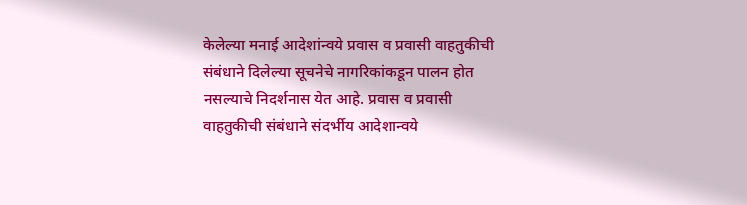केलेल्या मनाई आदेशांन्वये प्रवास व प्रवासी वाहतुकीची संबंधाने दिलेल्या सूचनेचे नागरिकांकडून पालन होत नसल्याचे निदर्शनास येत आहे. प्रवास व प्रवासी वाहतुकीची संबंधाने संदर्भीय आदेशान्वये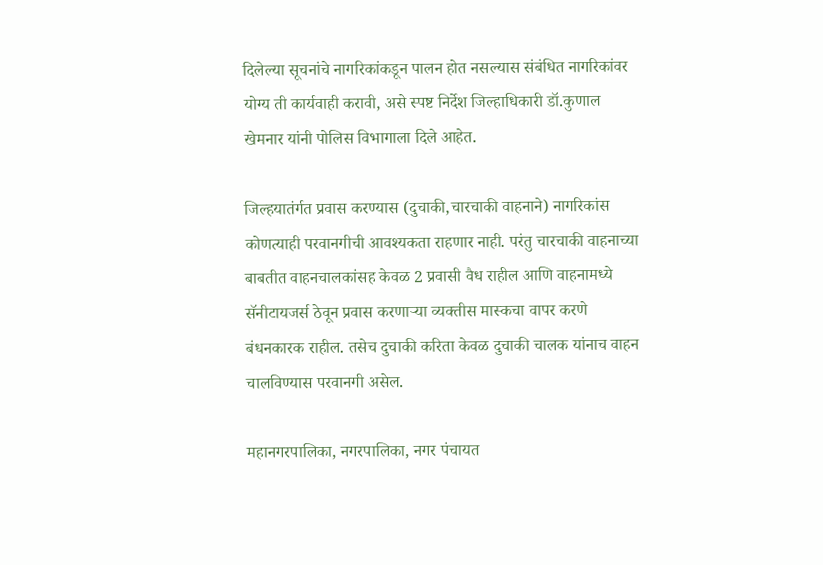दिलेल्या सूचनांचे नागरिकांकडून पालन होत नसल्यास संबंधित नागरिकांवर योग्य ती कार्यवाही करावी, असे स्पष्ट निर्देश जिल्हाधिकारी डॉ.कुणाल खेमनार यांनी पोलिस विभागाला दिले आहेत.

जिल्हयातंर्गत प्रवास करण्यास (दुचाकी,चारचाकी वाहनाने) नागरिकांस कोणत्याही परवानगीची आवश्यकता राहणार नाही. परंतु चारचाकी वाहनाच्या बाबतीत वाहनचालकांसह केवळ 2 प्रवासी वैध राहील आणि वाहनामध्ये सॅनीटायजर्स ठेवून प्रवास करणाऱ्या व्यक्तीस मास्कचा वापर करणे बंधनकारक राहील. तसेच दुचाकी करिता केवळ दुचाकी चालक यांनाच वाहन चालविण्यास परवानगी असेल.

महानगरपालिका, नगरपालिका, नगर पंचायत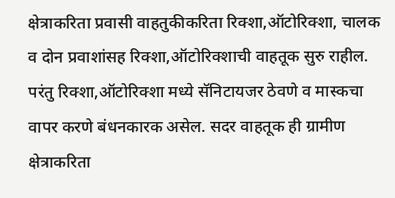क्षेत्राकरिता प्रवासी वाहतुकीकरिता रिक्शा,ऑटोरिक्शा, चालक व दोन प्रवाशांसह रिक्शा,ऑटोरिक्शाची वाहतूक सुरु राहील. परंतु रिक्शा,ऑटोरिक्शा मध्ये सॅनिटायजर ठेवणे व मास्कचा वापर करणे बंधनकारक असेल. सदर वाहतूक ही ग्रामीण क्षेत्राकरिता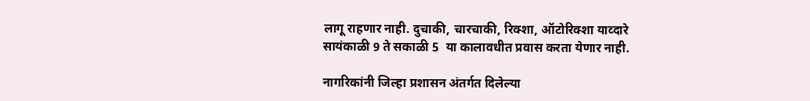लागू राहणार नाही. दुचाकी, चारचाकी, रिक्शा, ऑटोरिक्शा याव्दारे सायंकाळी 9 ते सकाळी 5  या कालावधीत प्रवास करता येणार नाही.

नागरिकांनी जिल्हा प्रशासन अंतर्गत दिलेल्या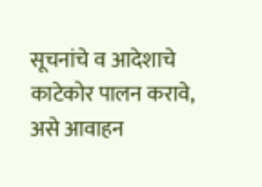सूचनांचे व आदेशाचे काटेकोर पालन करावे, असे आवाहन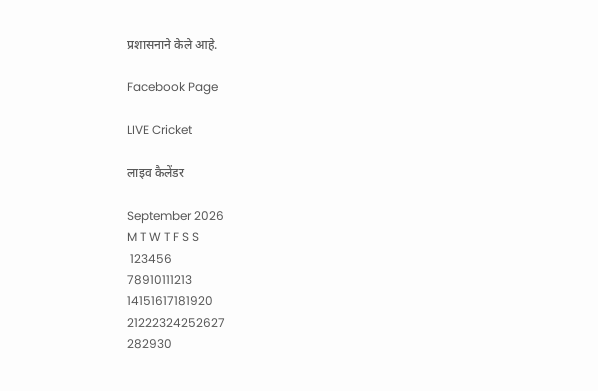प्रशासनाने केले आहे.

Facebook Page

LIVE Cricket

लाइव कैलेंडर

September 2026
M T W T F S S
 123456
78910111213
14151617181920
21222324252627
282930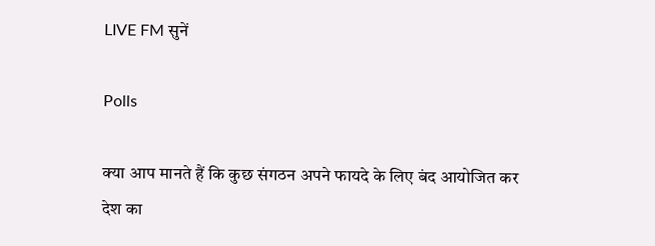LIVE FM सुनें

Polls

क्या आप मानते हैं कि कुछ संगठन अपने फायदे के लिए बंद आयोजित कर देश का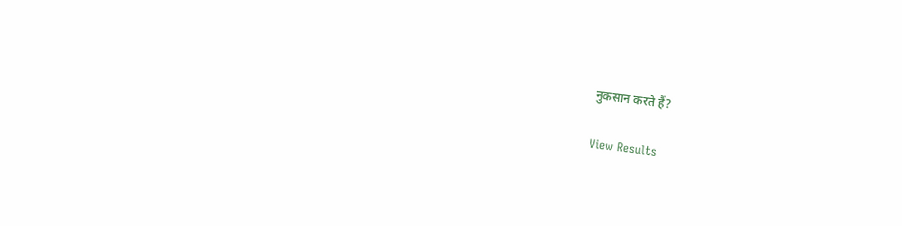नुकसान करते हैं?

View Results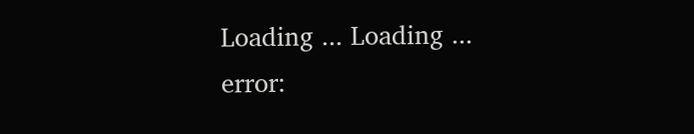Loading ... Loading ...
error: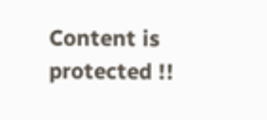Content is protected !!